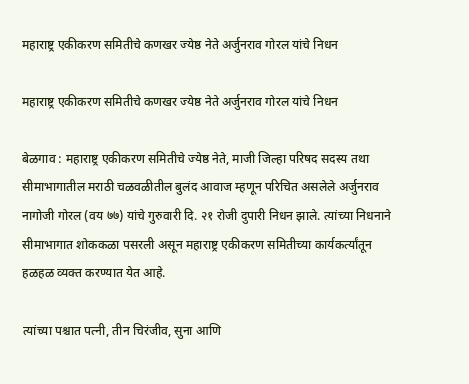महाराष्ट्र एकीकरण समितीचे कणखर ज्येष्ठ नेते अर्जुनराव गोरल यांचे निधन

महाराष्ट्र एकीकरण समितीचे कणखर ज्येष्ठ नेते अर्जुनराव गोरल यांचे निधन

बेळगाव : महाराष्ट्र एकीकरण समितीचे ज्येष्ठ नेते, माजी जिल्हा परिषद सदस्य तथा सीमाभागातील मराठी चळवळीतील बुलंद आवाज म्हणून परिचित असलेले अर्जुनराव नागोजी गोरल (वय ७७) यांचे गुरुवारी दि. २१ रोजी दुपारी निधन झाले. त्यांच्या निधनाने सीमाभागात शोककळा पसरली असून महाराष्ट्र एकीकरण समितीच्या कार्यकर्त्यांतून हळहळ व्यक्त करण्यात येत आहे.

त्यांच्या पश्चात पत्नी, तीन चिरंजीव, सुना आणि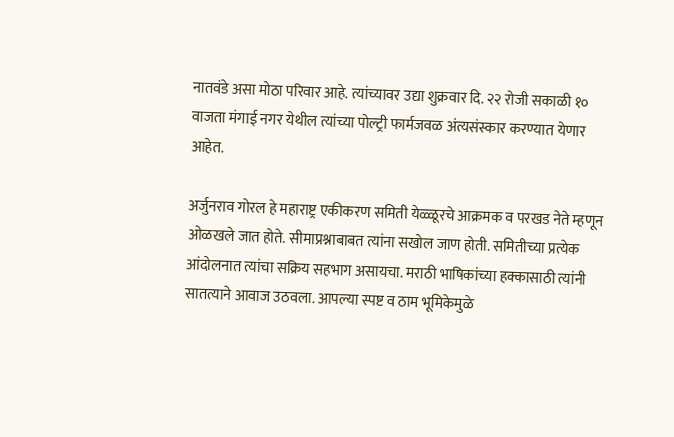नातवंडे असा मोठा परिवार आहे. त्यांच्यावर उद्या शुक्रवार दि. २२ रोजी सकाळी १० वाजता मंगाई नगर येथील त्यांच्या पोल्ट्री फार्मजवळ अंत्यसंस्कार करण्यात येणार आहेत.

अर्जुनराव गोरल हे महाराष्ट्र एकीकरण समिती येळ्ळूरचे आक्रमक व परखड नेते म्हणून ओळखले जात होते. सीमाप्रश्नाबाबत त्यांना सखोल जाण होती. समितीच्या प्रत्येक आंदोलनात त्यांचा सक्रिय सहभाग असायचा. मराठी भाषिकांच्या हक्कासाठी त्यांनी सातत्याने आवाज उठवला. आपल्या स्पष्ट व ठाम भूमिकेमुळे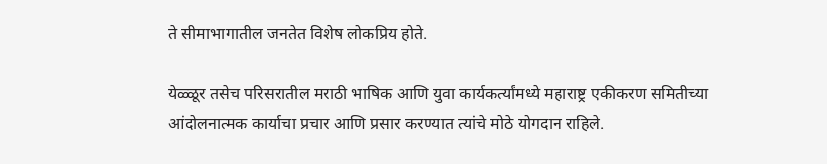ते सीमाभागातील जनतेत विशेष लोकप्रिय होते.

येळ्ळूर तसेच परिसरातील मराठी भाषिक आणि युवा कार्यकर्त्यांमध्ये महाराष्ट्र एकीकरण समितीच्या आंदोलनात्मक कार्याचा प्रचार आणि प्रसार करण्यात त्यांचे मोठे योगदान राहिले.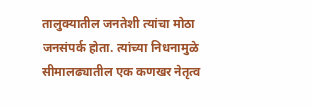तालुक्यातील जनतेशी त्यांचा मोठा जनसंपर्क होता. त्यांच्या निधनामुळे सीमालढ्यातील एक कणखर नेतृत्व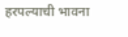हरपल्याची भावना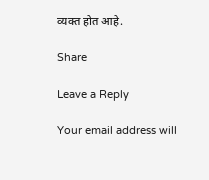व्यक्त होत आहे.

Share

Leave a Reply

Your email address will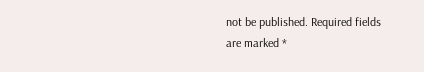not be published. Required fields are marked *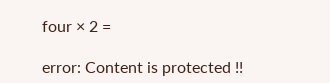four × 2 =

error: Content is protected !!